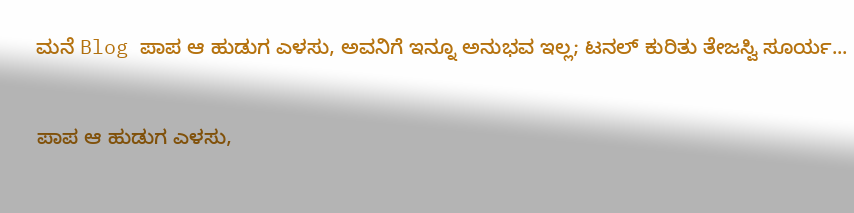ಮನೆ Blog ಪಾಪ ಆ ಹುಡುಗ ಎಳಸು, ಅವನಿಗೆ ಇನ್ನೂ ಅನುಭವ ಇಲ್ಲ; ಟನಲ್ ಕುರಿತು ತೇಜಸ್ವಿ ಸೂರ್ಯ...

ಪಾಪ ಆ ಹುಡುಗ ಎಳಸು,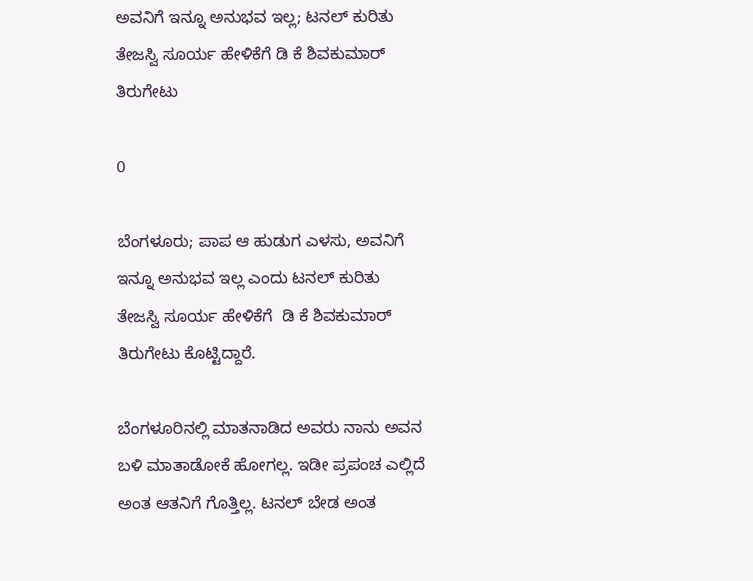ಅವನಿಗೆ ಇನ್ನೂ ಅನುಭವ ಇಲ್ಲ; ಟನಲ್ ಕುರಿತು ತೇಜಸ್ವಿ ಸೂರ್ಯ ಹೇಳಿಕೆಗೆ ಡಿ ಕೆ ಶಿವಕುಮಾರ್ ತಿರುಗೇಟು

0

ಬೆಂಗಳೂರು; ಪಾಪ ಆ ಹುಡುಗ ಎಳಸು, ಅವನಿಗೆ ಇನ್ನೂ ಅನುಭವ ಇಲ್ಲ ಎಂದು ಟನಲ್ ಕುರಿತು ತೇಜಸ್ವಿ ಸೂರ್ಯ ಹೇಳಿಕೆಗೆ  ಡಿ ಕೆ ಶಿವಕುಮಾರ್ ತಿರುಗೇಟು ಕೊಟ್ಟಿದ್ದಾರೆ.

ಬೆಂಗಳೂರಿನಲ್ಲಿ ಮಾತನಾಡಿದ ಅವರು ನಾನು ಅವನ ಬಳಿ ಮಾತಾಡೋಕೆ ಹೋಗಲ್ಲ. ಇಡೀ ಪ್ರಪಂಚ ಎಲ್ಲಿದೆ ಅಂತ ಆತನಿಗೆ ಗೊತ್ತಿಲ್ಲ. ಟನಲ್ ಬೇಡ ಅಂತ‌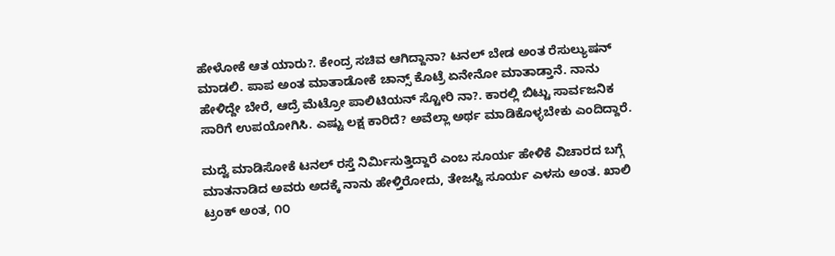ಹೇಳೋಕೆ ಆತ ಯಾರು?. ಕೇಂದ್ರ ಸಚಿವ ಆಗಿದ್ದಾನಾ? ಟನಲ್ ಬೇಡ ಅಂತ ರೆಸುಲ್ಯುಷನ್ ಮಾಡಲಿ. ಪಾಪ ಅಂತ ಮಾತಾಡೋಕೆ ಚಾನ್ಸ್ ಕೊಟ್ರೆ ಏನೇನೋ ಮಾತಾಡ್ತಾನೆ. ನಾನು ಹೇಳಿದ್ದೇ ಬೇರೆ, ಆದ್ರೆ ಮೆಟ್ರೋ ಪಾಲಿಟಿಯನ್ ಸ್ಟೋರಿ ನಾ?. ಕಾರಲ್ಲಿ ಬಿಟ್ಟು ಸಾರ್ವಜನಿಕ ಸಾರಿಗೆ ಉಪಯೋಗಿಸಿ. ಎಷ್ಟು ಲಕ್ಷ ಕಾರಿದೆ? ಅವೆಲ್ಲಾ ಅರ್ಥ ಮಾಡಿಕೊಳ್ಳಬೇಕು ಎಂದಿದ್ದಾರೆ.

ಮದ್ವೆ ಮಾಡಿಸೋಕೆ ಟನಲ್ ರಸ್ತೆ ನಿರ್ಮಿಸುತ್ತಿದ್ದಾರೆ ಎಂಬ ಸೂರ್ಯ ಹೇಳಿಕೆ ವಿಚಾರದ ಬಗ್ಗೆ ಮಾತನಾಡಿದ ಅವರು ಅದಕ್ಕೆ ನಾನು ಹೇಳ್ತಿರೋದು, ತೇಜಸ್ವಿ ಸೂರ್ಯ ಎಳಸು ಅಂತ. ಖಾಲಿ ಟ್ರಂಕ್ ಅಂತ, ೧೦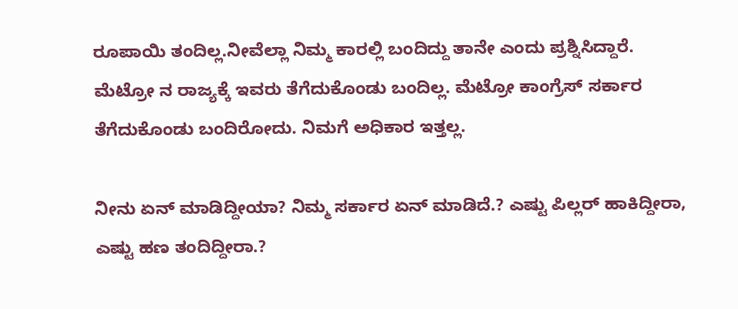ರೂಪಾಯಿ ತಂದಿಲ್ಲ.ನೀವೆಲ್ಲಾ ನಿಮ್ಮ ಕಾರಲ್ಲಿ ಬಂದಿದ್ದು ತಾನೇ ಎಂದು ಪ್ರಶ್ನಿಸಿದ್ದಾರೆ. ಮೆಟ್ರೋ ನ ರಾಜ್ಯಕ್ಕೆ ಇವರು ತೆಗೆದುಕೊಂಡು ಬಂದಿಲ್ಲ. ಮೆಟ್ರೋ ಕಾಂಗ್ರೆಸ್ ಸರ್ಕಾರ ತೆಗೆದುಕೊಂಡು ಬಂದಿರೋದು. ನಿಮಗೆ ಅಧಿಕಾರ ಇತ್ತಲ್ಲ.

ನೀನು ಏನ್ ಮಾಡಿದ್ದೀಯಾ? ನಿಮ್ಮ ಸರ್ಕಾರ ಏನ್ ಮಾಡಿದೆ.? ಎಷ್ಟು ಪಿಲ್ಲರ್ ಹಾಕಿದ್ದೀರಾ, ಎಷ್ಟು ಹಣ ತಂದಿದ್ದೀರಾ.?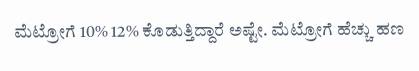ಮೆಟ್ರೋಗೆ 10% 12% ಕೊಡುತ್ತಿದ್ದಾರೆ ಅಷ್ಟೇ. ಮೆಟ್ರೋಗೆ ಹೆಚ್ಚು ಹಣ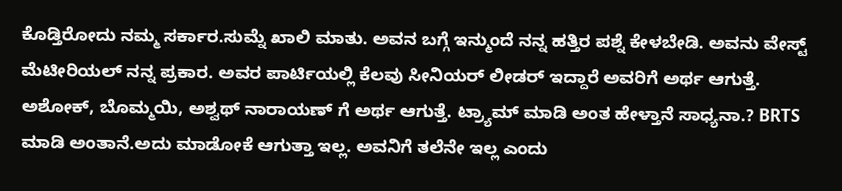ಕೊಡ್ತಿರೋದು ನಮ್ಮ‌ ಸರ್ಕಾರ.ಸುಮ್ನೆ ಖಾಲಿ‌ ಮಾತು. ಅವನ ಬಗ್ಗೆ ಇನ್ಮುಂದೆ ನನ್ನ ಹತ್ತಿರ ಪಶ್ನೆ ಕೇಳಬೇಡಿ. ಅವನು ವೇಸ್ಟ್ ಮೆಟೀರಿಯಲ್ ನನ್ನ ಪ್ರಕಾರ. ಅವರ ಪಾರ್ಟಿಯಲ್ಲಿ ಕೆಲವು ಸೀನಿಯರ್ ಲೀಡರ್ ಇದ್ದಾರೆ ಅವರಿಗೆ ಅರ್ಥ ಆಗುತ್ತೆ. ಅಶೋಕ್, ಬೊಮ್ಮಯಿ, ಅಶ್ವಥ್ ನಾರಾಯಣ್ ಗೆ ಅರ್ಥ ಆಗುತ್ತೆ‌. ಟ್ರ್ಯಾಮ್ ಮಾಡಿ ಅಂತ ಹೇಳ್ತಾನೆ ಸಾಧ್ಯನಾ.? BRTS ಮಾಡಿ ಅಂತಾನೆ.ಅದು ಮಾಡೋಕೆ ಆಗುತ್ತಾ ಇಲ್ಲ. ಅವನಿಗೆ ತಲೆನೇ ಇಲ್ಲ ಎಂದು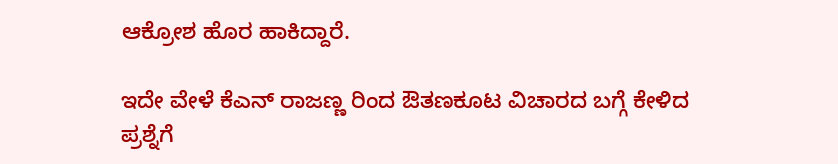ಆಕ್ರೋಶ ಹೊರ ಹಾಕಿದ್ದಾರೆ.

ಇದೇ ವೇಳೆ ಕೆಎನ್ ರಾಜಣ್ಣ ರಿಂದ ಔತಣಕೂಟ ವಿಚಾರದ ಬಗ್ಗೆ ಕೇಳಿದ ಪ್ರಶ್ನೆಗೆ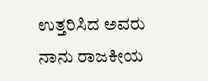ಉತ್ತರಿಸಿದ ಅವರು ನಾನು ರಾಜಕೀಯ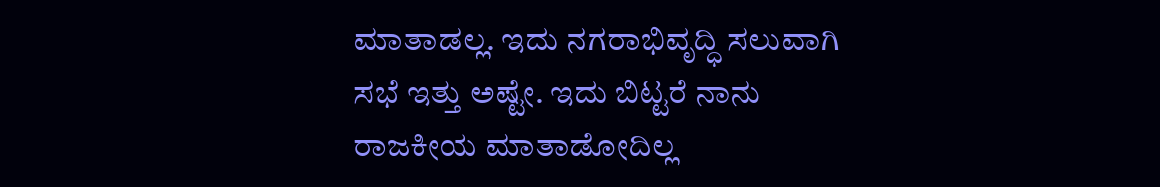ಮಾತಾಡಲ್ಲ. ಇದು ನಗರಾಭಿವೃದ್ಧಿ ಸಲುವಾಗಿ ಸಭೆ ಇತ್ತು ಅಷ್ಟೇ. ಇದು ಬಿಟ್ಟರೆ ನಾನು ರಾಜಕೀಯ ಮಾತಾಡೋದಿಲ್ಲ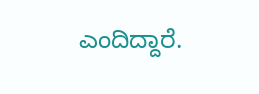ಎಂದಿದ್ದಾರೆ.